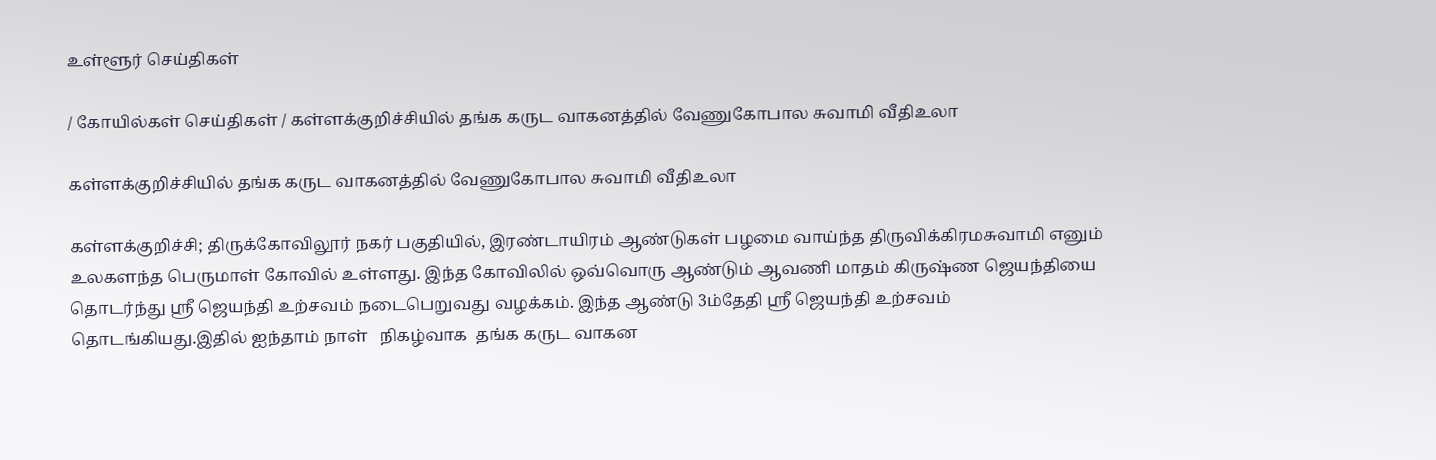உள்ளூர் செய்திகள்

/ கோயில்கள் செய்திகள் / கள்ளக்குறிச்சியில் தங்க கருட வாகனத்தில் வேணுகோபால சுவாமி வீதிஉலா

கள்ளக்குறிச்சியில் தங்க கருட வாகனத்தில் வேணுகோபால சுவாமி வீதிஉலா

கள்ளக்குறிச்சி; திருக்கோவிலூர் நகர் பகுதியில், இரண்டாயிரம் ஆண்டுகள் பழமை வாய்ந்த திருவிக்கிரமசுவாமி எனும் உலகளந்த பெருமாள் கோவில் உள்ளது. இந்த கோவிலில் ஒவ்வொரு ஆண்டும் ஆவணி மாதம் கிருஷ்ண ஜெயந்தியை தொடர்ந்து ஸ்ரீ ஜெயந்தி உற்சவம் நடைபெறுவது வழக்கம். இந்த ஆண்டு 3ம்தேதி ஸ்ரீ ஜெயந்தி உற்சவம் தொடங்கியது.இதில் ஐந்தாம் நாள்   நிகழ்வாக  தங்க கருட வாகன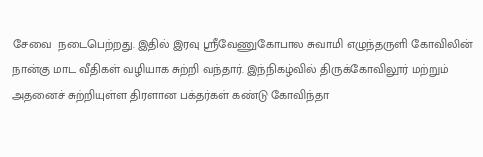சேவை  நடைபெற்றது. இதில் இரவு ஸ்ரீவேணுகோபால சுவாமி எழுந்தருளி கோவிலின் நான்கு மாட வீதிகள் வழியாக சுற்றி வந்தார். இந்நிகழ்வில் திருக்கோவிலூர் மற்றும் அதனைச் சுற்றியுள்ள திரளான பக்தர்கள் கண்டு கோவிந்தா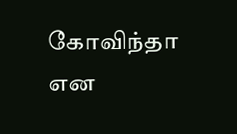கோவிந்தா என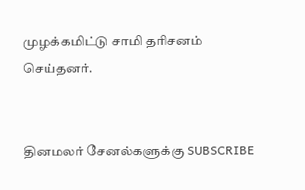முழக்கமிட்டு சாமி தரிசனம் செய்தனர்.


தினமலர் சேனல்களுக்கு SUBSCRIBE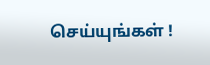செய்யுங்கள் !